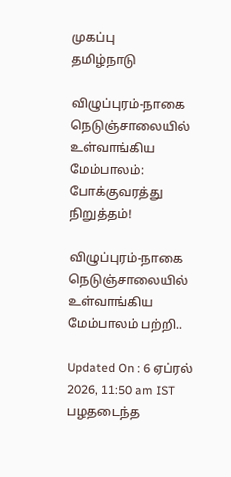முகப்பு
தமிழ்நாடு

விழுப்புரம்-நாகை நெடுஞ்சாலையில் உள்வாங்கிய மேம்பாலம்: போக்குவரத்து நிறுத்தம்!

விழுப்புரம்-நாகை நெடுஞ்சாலையில் உள்வாங்கிய மேம்பாலம் பற்றி..

Updated On : 6 ஏப்ரல் 2026, 11:50 am IST
பழதடைந்த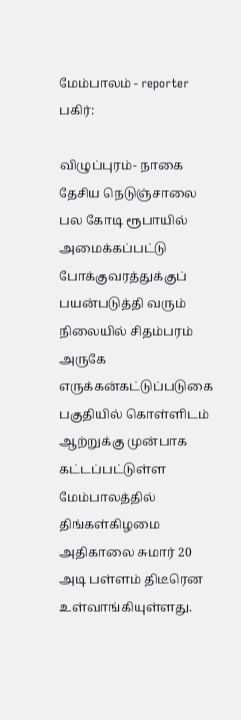மேம்பாலம் - reporter
பகிர்:

விழுப்புரம்- நாகை தேசிய நெடுஞ்சாலை பல கோடி ரூபாயில் அமைக்கப்பட்டு போக்குவரத்துக்குப் பயன்படுத்தி வரும் நிலையில் சிதம்பரம் அருகே எருக்கன்கட்டுப்படுகை பகுதியில் கொள்ளிடம் ஆற்றுக்கு முன்பாக கட்டப்பட்டுள்ள மேம்பாலத்தில் திங்கள்கிழமை அதிகாலை சுமார் 20 அடி பள்ளம் திடீரென உள்வாங்கியுள்ளது.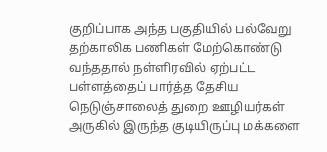குறிப்பாக அந்த பகுதியில் பல்வேறு தற்காலிக பணிகள் மேற்கொண்டு வந்ததால் நள்ளிரவில் ஏற்பட்ட பள்ளத்தைப் பார்த்த தேசிய நெடுஞ்சாலைத் துறை ஊழியர்கள் அருகில் இருந்த குடியிருப்பு மக்களை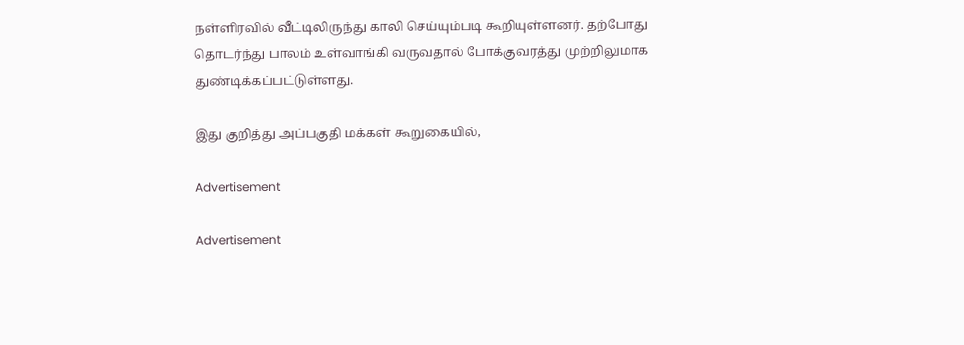நள்ளிரவில் வீட்டிலிருந்து காலி செய்யும்படி கூறியுள்ளனர். தற்போது தொடர்ந்து பாலம் உள்வாங்கி வருவதால் போக்குவரத்து முற்றிலுமாக துண்டிக்கப்பட்டுள்ளது.

இது குறித்து அப்பகுதி மக்கள் கூறுகையில்,

Advertisement

Advertisement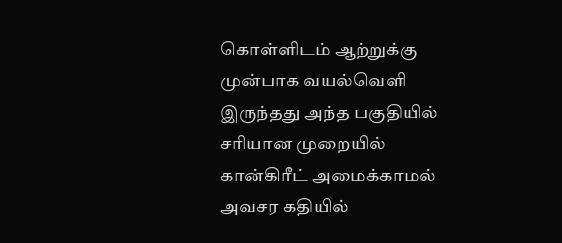கொள்ளிடம் ஆற்றுக்கு முன்பாக வயல்வெளி இருந்தது அந்த பகுதியில் சரியான முறையில் கான்கிரீட் அமைக்காமல் அவசர கதியில்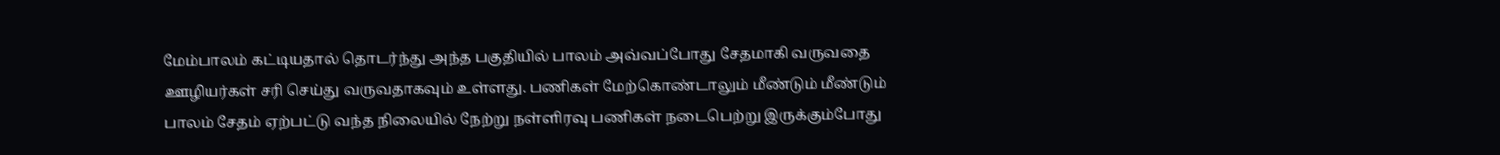மேம்பாலம் கட்டியதால் தொடர்ந்து அந்த பகுதியில் பாலம் அவ்வப்போது சேதமாகி வருவதை ஊழியர்கள் சரி செய்து வருவதாகவும் உள்ளது. பணிகள் மேற்கொண்டாலும் மீண்டும் மீண்டும் பாலம் சேதம் ஏற்பட்டு வந்த நிலையில் நேற்று நள்ளிரவு பணிகள் நடைபெற்று இருக்கும்போது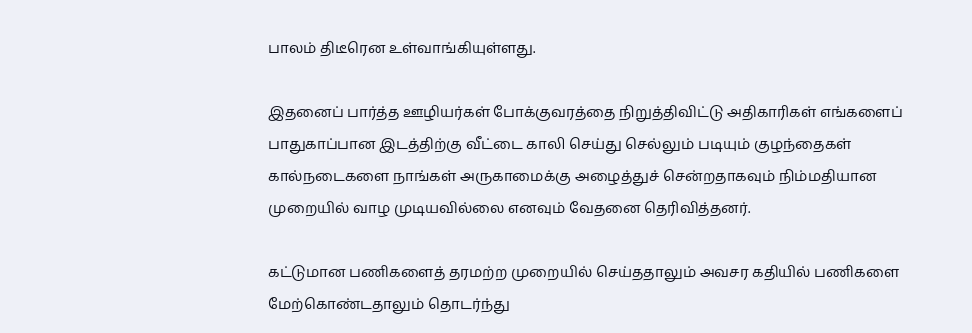பாலம் திடீரென உள்வாங்கியுள்ளது.

இதனைப் பார்த்த ஊழியர்கள் போக்குவரத்தை நிறுத்திவிட்டு அதிகாரிகள் எங்களைப் பாதுகாப்பான இடத்திற்கு வீட்டை காலி செய்து செல்லும் படியும் குழந்தைகள் கால்நடைகளை நாங்கள் அருகாமைக்கு அழைத்துச் சென்றதாகவும் நிம்மதியான முறையில் வாழ முடியவில்லை எனவும் வேதனை தெரிவித்தனர்.

கட்டுமான பணிகளைத் தரமற்ற முறையில் செய்ததாலும் அவசர கதியில் பணிகளை மேற்கொண்டதாலும் தொடர்ந்து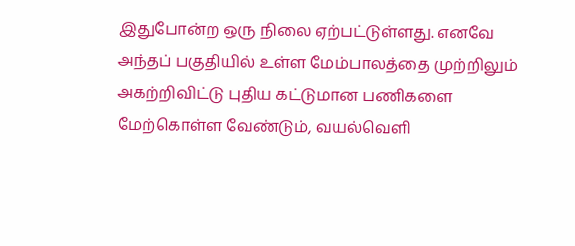இதுபோன்ற ஒரு நிலை ஏற்பட்டுள்ளது. எனவே அந்தப் பகுதியில் உள்ள மேம்பாலத்தை முற்றிலும் அகற்றிவிட்டு புதிய கட்டுமான பணிகளை மேற்கொள்ள வேண்டும், வயல்வெளி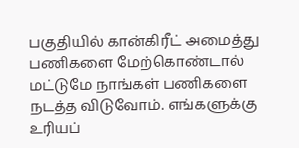பகுதியில் கான்கிரீட் அமைத்து பணிகளை மேற்கொண்டால் மட்டுமே நாங்கள் பணிகளை நடத்த விடுவோம். எங்களுக்கு உரியப்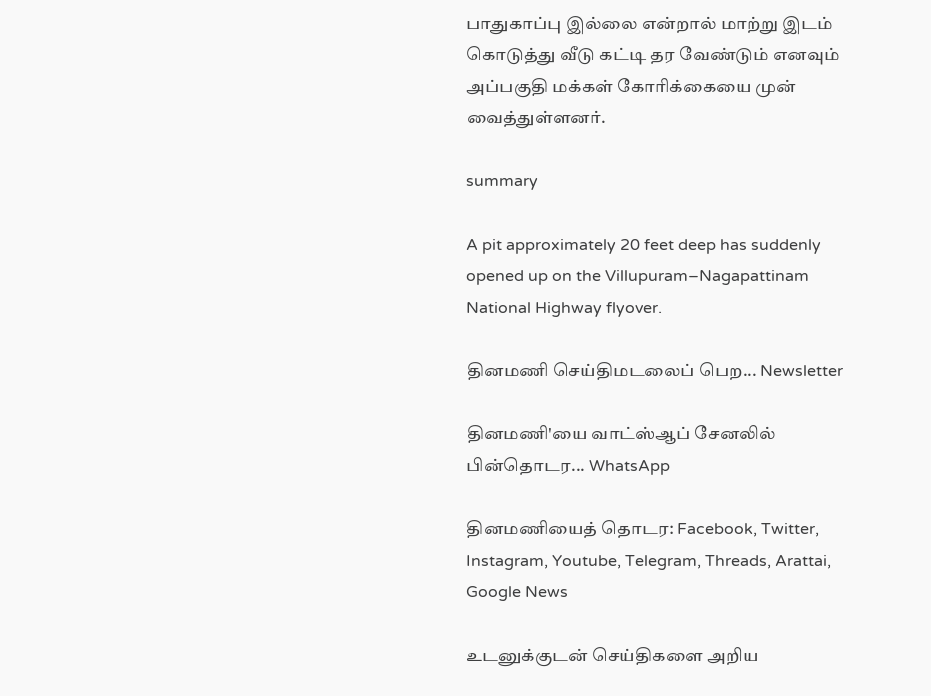பாதுகாப்பு இல்லை என்றால் மாற்று இடம் கொடுத்து வீடு கட்டி தர வேண்டும் எனவும் அப்பகுதி மக்கள் கோரிக்கையை முன் வைத்துள்ளனர்.

summary

A pit approximately 20 feet deep has suddenly opened up on the Villupuram–Nagapattinam National Highway flyover.

தினமணி செய்திமடலைப் பெற... Newsletter

தினமணி'யை வாட்ஸ்ஆப் சேனலில் பின்தொடர... WhatsApp

தினமணியைத் தொடர: Facebook, Twitter, Instagram, Youtube, Telegram, Threads, Arattai, Google News

உடனுக்குடன் செய்திகளை அறிய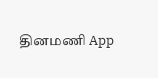தினமணி App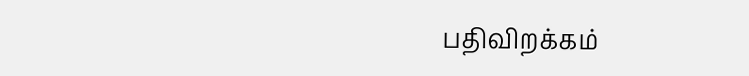பதிவிறக்கம்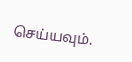செய்யவும்.